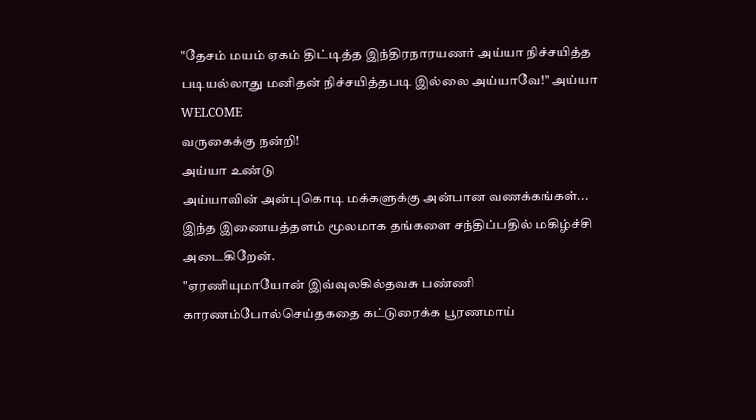"தேசம் மயம் ஏகம் திட்டித்த இந்திரநாரயணர் அய்யா நிச்சயித்த படியல்லாது மனிதன் நிச்சயித்தபடி இல்லை அய்யாவே!" அய்யா
WELCOME
வருகைக்கு நன்றி!
அய்யா உண்டு
அய்யாவின் அன்புகொடி மக்களுக்கு அன்பான வணக்கங்கள்...
இந்த இணையத்தளம் மூலமாக தங்களை சந்திப்பதில் மகிழ்ச்சி அடைகிறேன்.
"ஏரணியுமாயோன் இவ்வுலகில்தவசு பண்ணி
காரணம்போல்செய்தகதை கட்டுரைக்க பூரணமாய்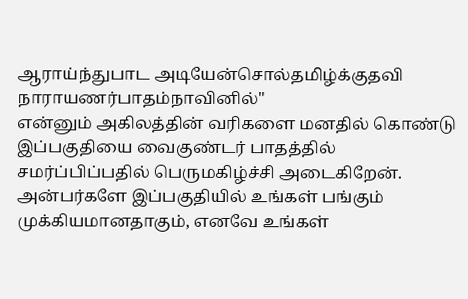ஆராய்ந்துபாட அடியேன்சொல்தமிழ்க்குதவி
நாராயணர்பாதம்நாவினில்"
என்னும் அகிலத்தின் வரிகளை மனதில் கொண்டு இப்பகுதியை வைகுண்டர் பாதத்தில் சமர்ப்பிப்பதில் பெருமகிழ்ச்சி அடைகிறேன். அன்பர்களே இப்பகுதியில் உங்கள் பங்கும் முக்கியமானதாகும், எனவே உங்கள்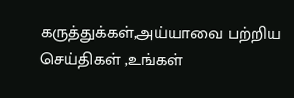கருத்துக்கள்,அய்யாவை பற்றிய செய்திகள் ,உங்கள்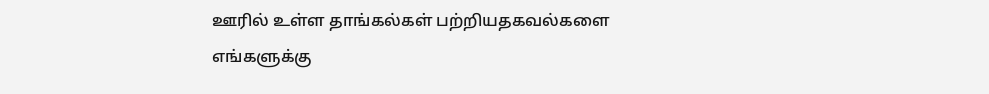ஊரில் உள்ள தாங்கல்கள் பற்றியதகவல்களை எங்களுக்கு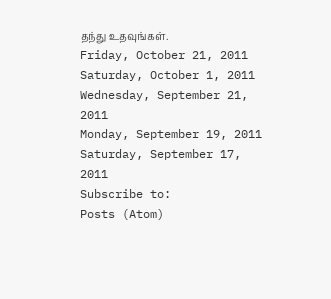தந்து உதவுங்கள்.
Friday, October 21, 2011
Saturday, October 1, 2011
Wednesday, September 21, 2011
Monday, September 19, 2011
Saturday, September 17, 2011
Subscribe to:
Posts (Atom)